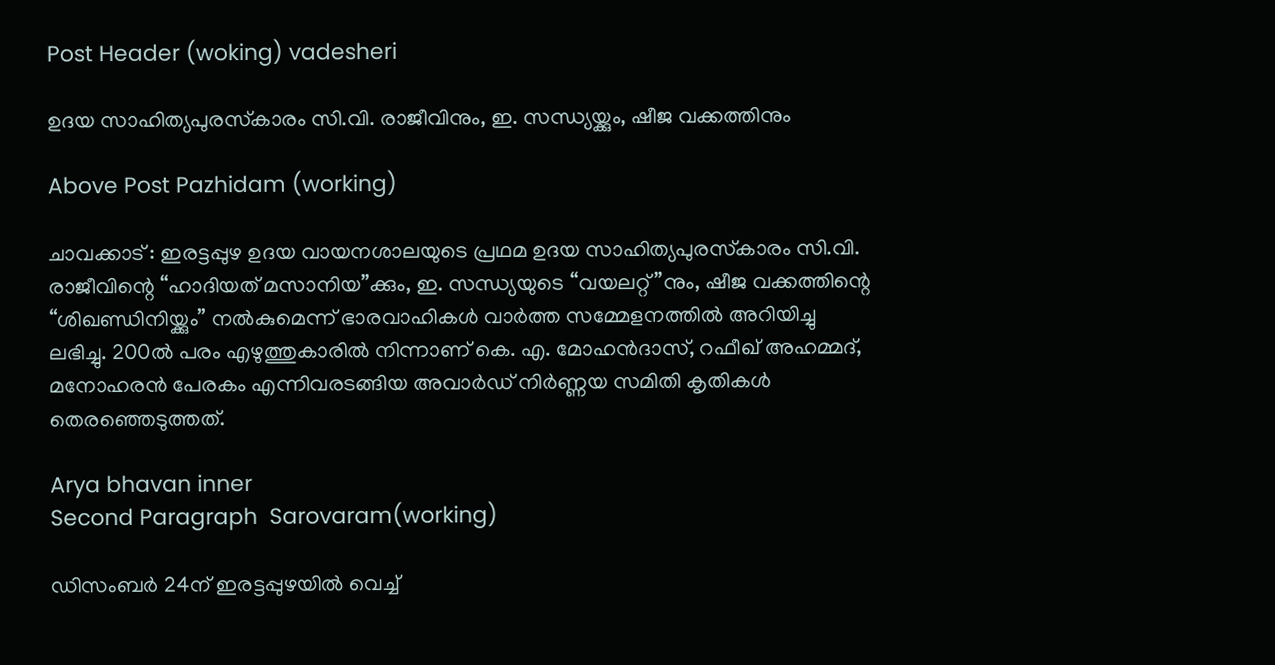Post Header (woking) vadesheri

ഉദയ സാഹിത്യപുരസ്‌കാരം സി.വി. രാജീവിനും, ഇ. സന്ധ്യയ്ക്കും, ഷീജ വക്കത്തിനും

Above Post Pazhidam (working)

ചാവക്കാട് : ഇരട്ടപ്പുഴ ഉദയ വായനശാലയുടെ പ്രഥമ ഉദയ സാഹിത്യപുരസ്‌കാരം സി.വി. രാജീവിന്റെ “ഹാദിയത് മസാനിയ”ക്കും, ഇ. സന്ധ്യയുടെ “വയലറ്റ്”നും, ഷീജ വക്കത്തിന്റെ “ശിഖണ്ഡിനിയ്ക്കും” നൽകുമെന്ന് ഭാരവാഹികൾ വാർത്ത സമ്മേളനത്തിൽ അറിയിച്ചു ലഭിച്ചു. 200ൽ പരം എഴുത്തുകാരിൽ നിന്നാണ് കെ. എ. മോഹൻദാസ്, റഫീഖ് അഹമ്മദ്, മനോഹരൻ പേരകം എന്നിവരടങ്ങിയ അവാർഡ് നിർണ്ണയ സമിതി കൃതികൾ തെരഞ്ഞെടുത്തത്.

Arya bhavan inner
Second Paragraph  Sarovaram(working)

ഡിസംബർ 24ന് ഇരട്ടപ്പുഴയിൽ വെച്ച്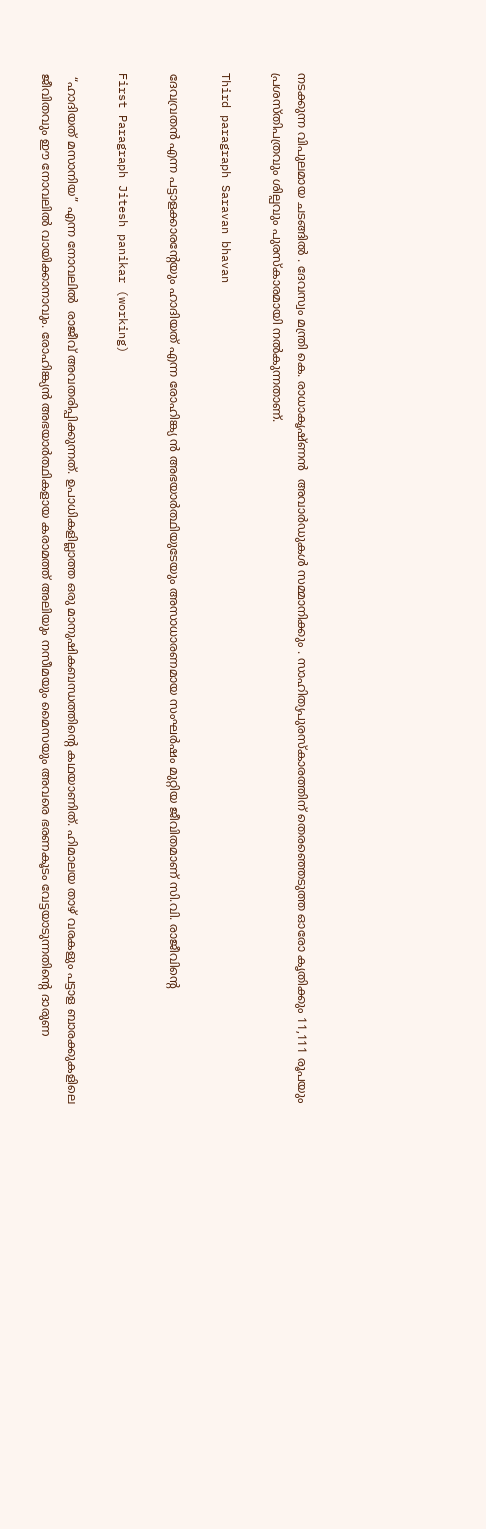നടക്കുന്ന വിപുലമായ ചടങ്ങിൽ . ദേവസ്വം മന്ത്രി കെ. രാധാകൃഷ്ണൻ  അവാർഡുകൾ സമ്മാനിക്കും . സാഹിത്യപുരസ്‌കാരത്തിന് തെരഞ്ഞെടുത്ത ഓരോ കൃതിക്കും 11,111 രൂപയും പ്രശസ്തിപത്രവും ശില്പവും പുരസ്കാരമായി നൽകുന്നതാണ്.

Third paragraph Saravan bhavan

ദേവവ്രതൻ എന്ന പട്ടാളക്കാരന്റേയും ഹാദിയത് എന്ന രോഹിങ്ക്യ ൻ അഭയാർത്ഥിയുടേയും അസാധാരണമായ സംഘർഷം മുറ്റിയ ജീവിതമാണ് സി.വി. രാജീവിന്റെ

First Paragraph Jitesh panikar (working)

 “ഹാദിയത് മസാനിയ” എന്ന നോവലിൽ  രാജീവ് അവതരിപ്പിക്കുന്നത്. ഉപാധികളില്ലാത്ത ഒരു മാനുഷികബന്ധത്തിന്‍റെ കഥയാണിത്. ഹിമാലയ താഴ് വരകളും പട്ടാള ബാരക്കുകളിലെ ജീവിതവും ഈ നോവലിൽ വായിക്കാനാവും. രോഹിങ്ക്യൻ അഭയാർത്ഥികളായ കരാമത്ത് അലിയും നസീമയും മൈസയും അവരെ ഭരണകൂടം വേട്ടയാടുന്നതിന്റെ ദാരുണ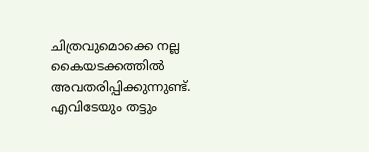ചിത്രവുമൊക്കെ നല്ല കൈയടക്കത്തിൽ അവതരിപ്പിക്കുന്നുണ്ട്. എവിടേയും തട്ടും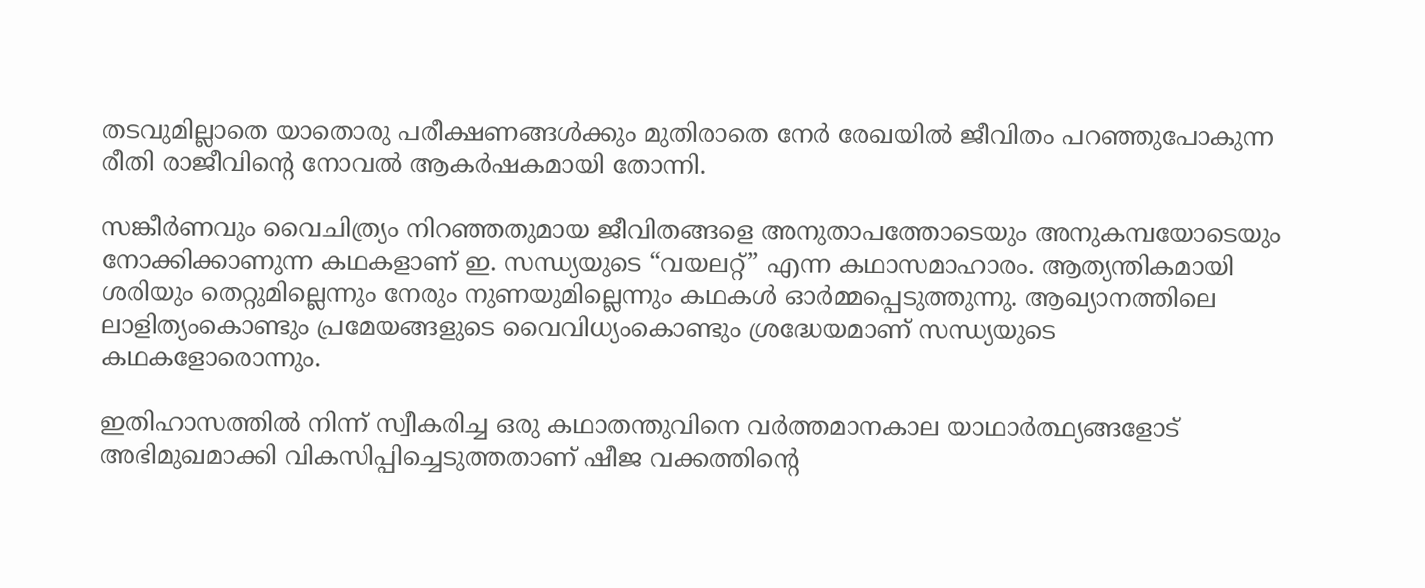തടവുമില്ലാതെ യാതൊരു പരീക്ഷണങ്ങൾക്കും മുതിരാതെ നേർ രേഖയിൽ ജീവിതം പറഞ്ഞുപോകുന്ന രീതി രാജീവിന്റെ നോവൽ ആകർഷകമായി തോന്നി.

സങ്കീർണവും വൈചിത്ര്യം നിറഞ്ഞതുമായ ജീവിതങ്ങളെ അനുതാപത്തോടെയും അനുകമ്പയോടെയും നോക്കിക്കാണുന്ന കഥകളാണ് ഇ. സന്ധ്യയുടെ “വയലറ്റ്” എന്ന കഥാസമാഹാരം. ആത്യന്തികമായി ശരിയും തെറ്റുമില്ലെന്നും നേരും നുണയുമില്ലെന്നും കഥകൾ ഓർമ്മപ്പെടുത്തുന്നു. ആഖ്യാനത്തിലെ ലാളിത്യംകൊണ്ടും പ്രമേയങ്ങളുടെ വൈവിധ്യംകൊണ്ടും ശ്രദ്ധേയമാണ് സന്ധ്യയുടെ കഥകളോരൊന്നും.

ഇതിഹാസത്തിൽ നിന്ന് സ്വീകരിച്ച ഒരു കഥാതന്തുവിനെ വർത്തമാനകാല യാഥാർത്ഥ്യങ്ങളോട് അഭിമുഖമാക്കി വികസിപ്പിച്ചെടുത്തതാണ് ഷീജ വക്കത്തിന്റെ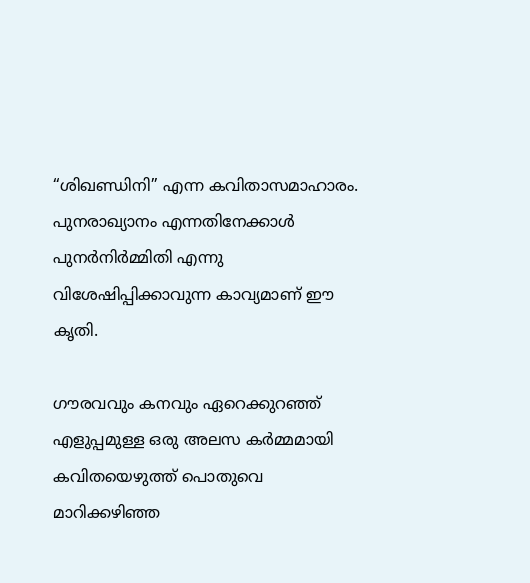“ശിഖണ്ഡിനി” എന്ന കവിതാസമാഹാരം. പുനരാഖ്യാനം എന്നതിനേക്കാൾ പുനർനിർമ്മിതി എന്നു വിശേഷിപ്പിക്കാവുന്ന കാവ്യമാണ് ഈ കൃതി.

ഗൗരവവും കനവും ഏറെക്കുറഞ്ഞ് എളുപ്പമുള്ള ഒരു അലസ കർമ്മമായി കവിതയെഴുത്ത് പൊതുവെ മാറിക്കഴിഞ്ഞ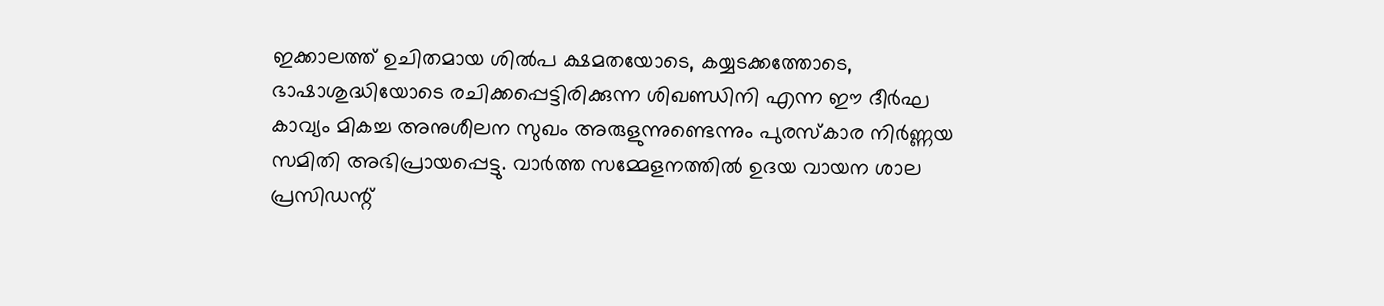ഇക്കാലത്ത് ഉചിതമായ ശിൽപ ക്ഷമതയോടെ, കയ്യടക്കത്തോടെ, ഭാഷാശുദ്ധിയോടെ രചിക്കപ്പെട്ടിരിക്കുന്ന ശിഖണ്ഡിനി എന്ന ഈ ദീർഘ കാവ്യം മികച്ച അനുശീലന സുഖം അരുളുന്നുണ്ടെന്നും പുരസ്‌കാര നിർണ്ണയ സമിതി അഭിപ്രായപ്പെട്ടു. വാർത്ത സമ്മേളനത്തിൽ ഉദയ വായന ശാല പ്രസിഡന്റ്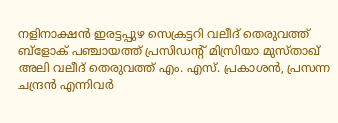നളിനാക്ഷൻ ഇരട്ടപ്പുഴ സെക്രട്ടറി വലീദ് തെരുവത്ത് ബ്ളോക് പഞ്ചായത്ത് പ്രസിഡന്റ് മിസ്രിയാ മുസ്താഖ് അലി വലീദ് തെരുവത്ത് എം. എസ്. പ്രകാശൻ, പ്രസന്ന ചന്ദ്രൻ എന്നിവർ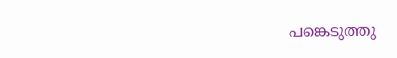പങ്കെടുത്തു